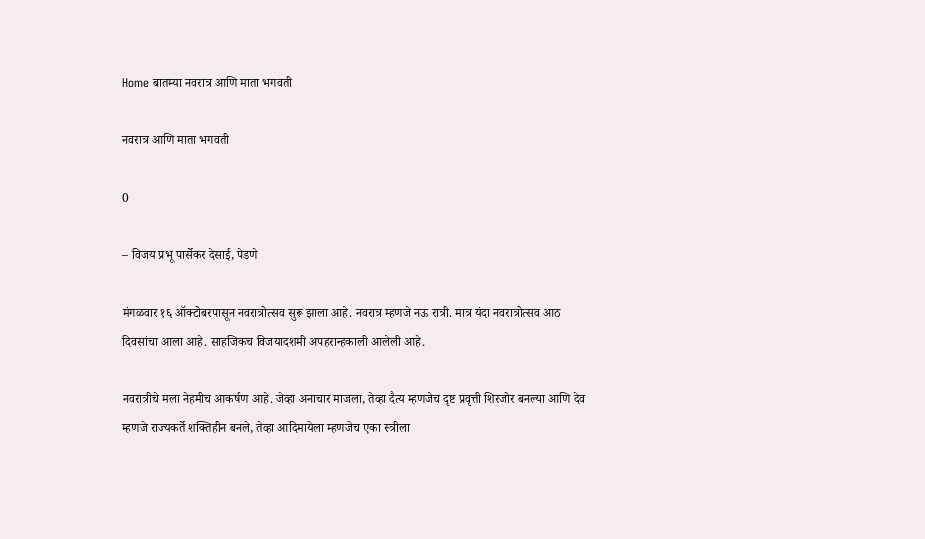Home बातम्या नवरात्र आणि माता भगवती

नवरात्र आणि माता भगवती

0

– विजय प्रभू पार्सेकर देसाई, पेडणे

मंगळवार १६ ऑक्टोबरपासून नवरात्रोत्सव सुरू झाला आहे. नवरात्र म्हणजे नऊ रात्री. मात्र यंदा नवरात्रोत्सव आठ दिवसांचा आला आहे. साहजिकच विजयादशमी अपहरान्हकाली आलेली आहे.

नवरात्रीचे मला नेहमीच आकर्षण आहे. जेव्हा अनाचार माजला, तेव्हा दैत्य म्हणजेच दृष्ट प्रवृत्ती शिरजोर बनल्या आणि देव म्हणजे राज्यकर्ते शक्तिहीन बनले, तेव्हा आदिमायेला म्हणजेच एका स्त्रीला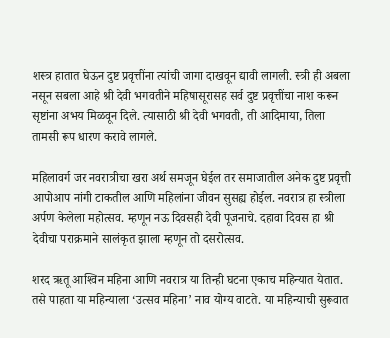शस्त्र हातात घेऊन दुष्ट प्रवृत्तींना त्यांची जागा दाखवून द्यावी लागली. स्त्री ही अबला नसून सबला आहे श्री देवी भगवतीने महिषासूरासह सर्व दुष्ट प्रवृत्तींचा नाश करून सृष्टांना अभय मिळवून दिले. त्यासाठी श्री देवी भगवती, ती आदिमाया, तिला तामसी रूप धारण करावे लागले.

महिलावर्ग जर नवरात्रीचा खरा अर्थ समजून घेईल तर समाजातील अनेक दुष्ट प्रवृत्ती आपोआप नांगी टाकतील आणि महिलांना जीवन सुसह्य होईल. नवरात्र हा स्त्रीला अर्पण केलेला महोत्सव. म्हणून नऊ दिवसही देवी पूजनाचे. दहावा दिवस हा श्री देवीचा पराक्रमाने सालंकृत झाला म्हणून तो दसरोत्सव.

शरद ऋतू आश्‍विन महिना आणि नवरात्र या तिन्ही घटना एकाच महिन्यात येतात. तसे पाहता या महिन्याला ‘उत्सव महिना’ नाव योग्य वाटते. या महिन्याची सुरूवात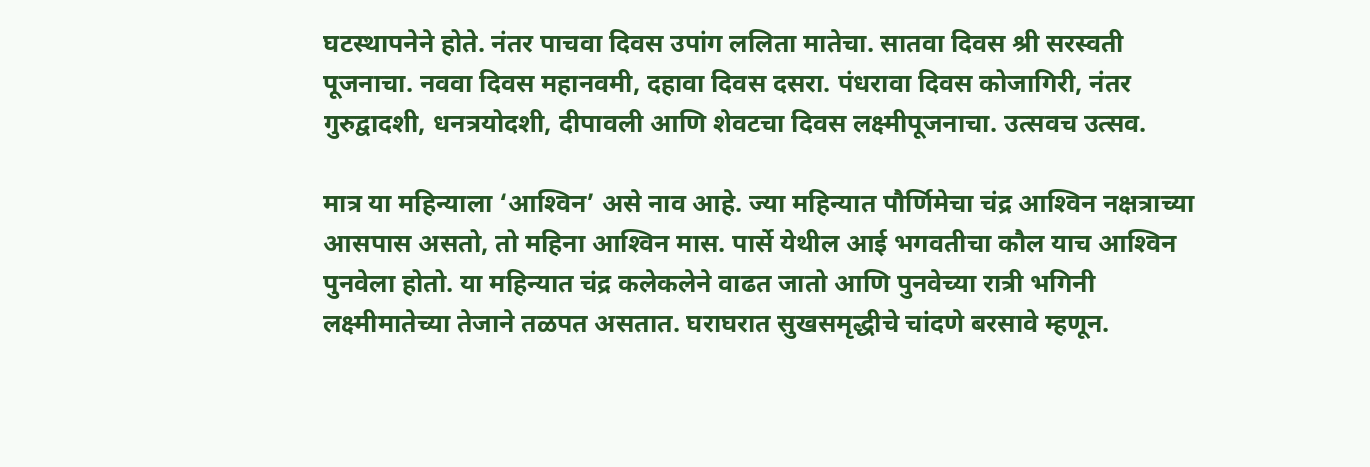घटस्थापनेने होते. नंतर पाचवा दिवस उपांग ललिता मातेचा. सातवा दिवस श्री सरस्वती पूजनाचा. नववा दिवस महानवमी, दहावा दिवस दसरा. पंधरावा दिवस कोजागिरी, नंतर गुरुद्वादशी, धनत्रयोदशी, दीपावली आणि शेवटचा दिवस लक्ष्मीपूजनाचा. उत्सवच उत्सव.

मात्र या महिन्याला ‘आश्‍विन’ असे नाव आहे. ज्या महिन्यात पौर्णिमेचा चंद्र आश्‍विन नक्षत्राच्या आसपास असतो, तो महिना आश्‍विन मास. पार्से येथील आई भगवतीचा कौल याच आश्‍विन पुनवेला होतो. या महिन्यात चंद्र कलेकलेने वाढत जातो आणि पुनवेच्या रात्री भगिनी लक्ष्मीमातेच्या तेजाने तळपत असतात. घराघरात सुखसमृद्धीचे चांदणे बरसावे म्हणून.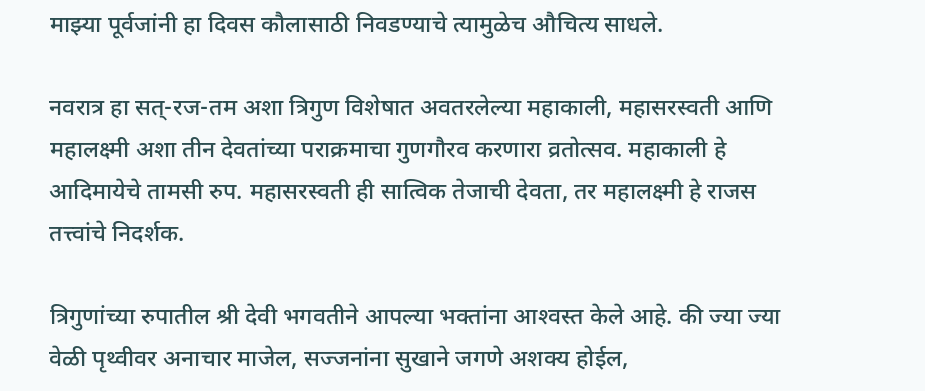माझ्या पूर्वजांनी हा दिवस कौलासाठी निवडण्याचे त्यामुळेच औचित्य साधले.

नवरात्र हा सत्-रज-तम अशा त्रिगुण विशेषात अवतरलेल्या महाकाली, महासरस्वती आणि महालक्ष्मी अशा तीन देवतांच्या पराक्रमाचा गुणगौरव करणारा व्रतोत्सव. महाकाली हे आदिमायेचे तामसी रुप. महासरस्वती ही सात्विक तेजाची देवता, तर महालक्ष्मी हे राजस तत्त्वांचे निदर्शक.

त्रिगुणांच्या रुपातील श्री देवी भगवतीने आपल्या भक्तांना आश्‍वस्त केले आहे. की ज्या ज्या वेळी पृथ्वीवर अनाचार माजेल, सज्जनांना सुखाने जगणे अशक्य होईल,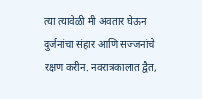त्या त्यावेळी मी अवतार घेऊन दुर्जनांचा संहार आणि सज्जनांचे रक्षण करीन. नवरात्रकालात द्वैत,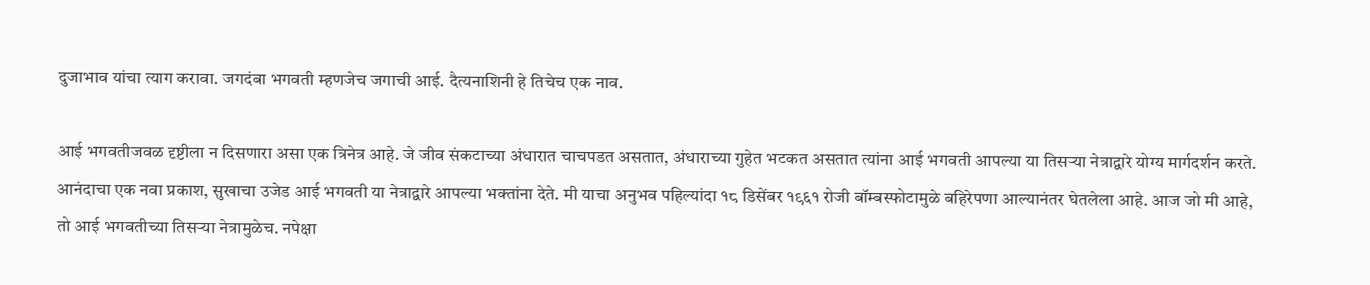दुजाभाव यांचा त्याग करावा. जगदंबा भगवती म्हणजेच जगाची आई. दैत्यनाशिनी हे तिचेच एक नाव.

आई भगवतीजवळ दृष्टीला न दिसणारा असा एक त्रिनेत्र आहे. जे जीव संकटाच्या अंधारात चाचपडत असतात, अंधाराच्या गुहेत भटकत असतात त्यांना आई भगवती आपल्या या तिसर्‍या नेत्राद्वारे योग्य मार्गदर्शन करते. आनंदाचा एक नवा प्रकाश, सुखाचा उजेड आई भगवती या नेत्राद्वारे आपल्या भक्तांना देते. मी याचा अनुभव पहिल्यांदा १८ डिसेंबर १९६१ रोजी बॉम्बस्फोटामुळे बहिरेपणा आल्यानंतर घेतलेला आहे. आज जो मी आहे, तो आई भगवतीच्या तिसर्‍या नेत्रामुळेच. नपेक्षा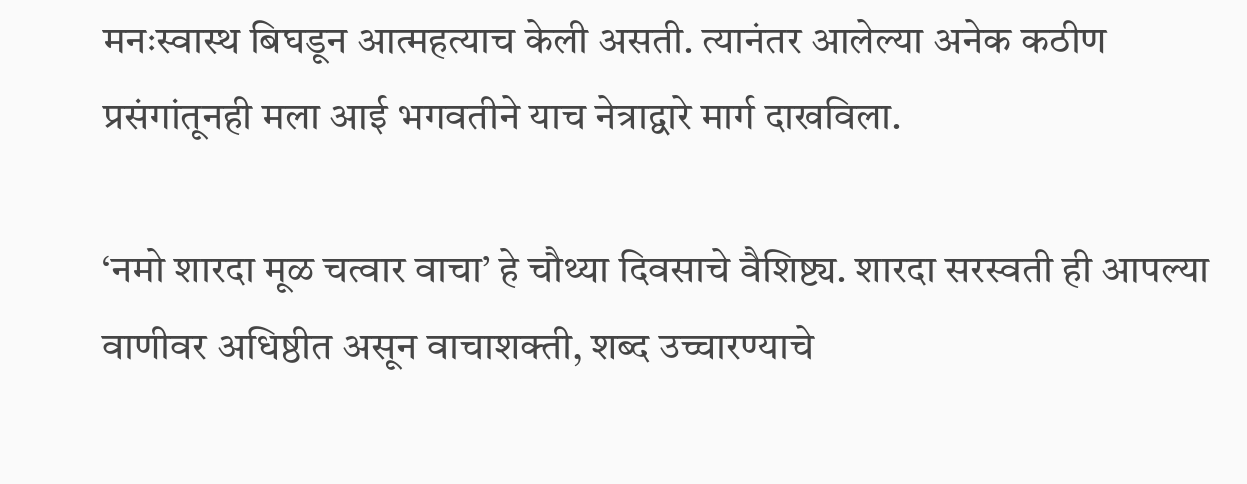मनःस्वास्थ बिघडून आत्महत्याच केली असती. त्यानंतर आलेल्या अनेक कठीण प्रसंगांतूनही मला आई भगवतीने याच नेत्राद्वारे मार्ग दाखविला.

‘नमो शारदा मूळ चत्वार वाचा’ हे चौथ्या दिवसाचे वैशिष्ट्य. शारदा सरस्वती ही आपल्या वाणीवर अधिष्ठीत असून वाचाशक्ती, शब्द उच्चारण्याचे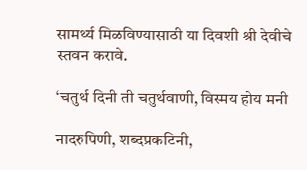सामर्थ्य मिळविण्यासाठी या दिवशी श्री देवीचे स्तवन करावे.

‘चतुर्थ दिनी ती चतुर्थवाणी, विस्मय होय मनी

नादरुपिणी, शब्दप्रकटिनी,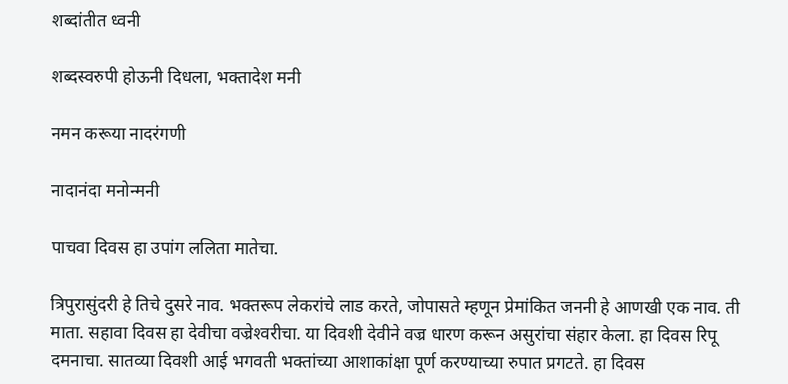शब्दांतीत ध्वनी

शब्दस्वरुपी होऊनी दिधला, भक्तादेश मनी

नमन करूया नादरंगणी

नादानंदा मनोन्मनी

पाचवा दिवस हा उपांग ललिता मातेचा.

त्रिपुरासुंदरी हे तिचे दुसरे नाव. भक्तरूप लेकरांचे लाड करते, जोपासते म्हणून प्रेमांकित जननी हे आणखी एक नाव. ती माता. सहावा दिवस हा देवीचा वज्रेश्‍वरीचा. या दिवशी देवीने वज्र धारण करून असुरांचा संहार केला. हा दिवस रिपू दमनाचा. सातव्या दिवशी आई भगवती भक्तांच्या आशाकांक्षा पूर्ण करण्याच्या रुपात प्रगटते. हा दिवस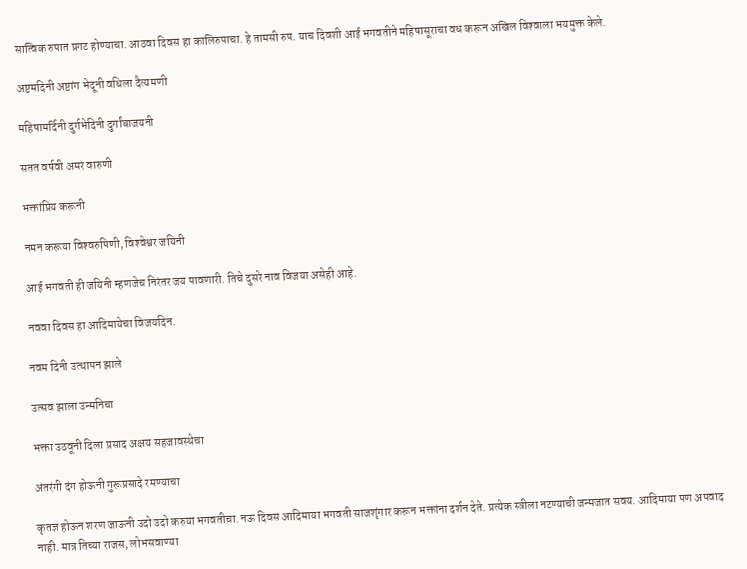सात्विक रुपात प्रगट होण्याचा. आठवा दिवस हा कालिरुपाचा. हे तामसी रुप. याच दिवशी आई भगवतीने महिषासूराचा वध करून अखिल विश्‍वाला भयमुक्त केले.

अष्टमदिनी अष्टांग भेदूनी वधिला दैत्यमणी

महिषामर्दिनी दुर्गभेदिनी दुर्गांबाजयनी

सतत वर्षवी अमर वारुणी

भक्तांप्रिय करूनी

नमन करूया विश्‍वरुपिणी, विश्‍वेश्वर जयिनी

आई भगवती ही जयिनी म्हणजेच निरंतर जय पावणारी. तिचे दुसरे नाव विजया असेही आहे.

नववा दिवस हा आदिमायेचा विजयदिन.

नवम दिनी उत्थापन झाले

उत्सव झाला उन्मनिचा

भक्ता उठवूनी दिला प्रसाद अक्षय सहजावस्थेचा

अंतरंगी दंग होऊनी गुरूप्रसादे रमण्याचा

कृतज्ञ होऊन शरण जाऊनी उदो उदो करुया भगवतीचा. नऊ दिवस आदिमाया भगवती साजशृंगार करून भक्तांना दर्शन देते. प्रत्येक स्त्रीला नटण्याची जन्मजात सवय. आदिमाया पण अपवाद नाही. मात्र तिच्या राजस, लोभसवाण्या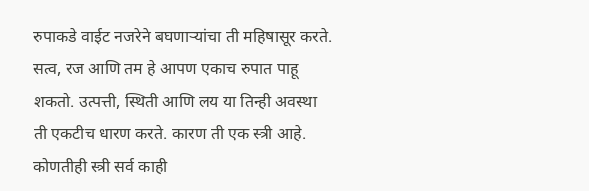रुपाकडे वाईट नजरेने बघणार्‍यांचा ती महिषासूर करते. सत्व, रज आणि तम हे आपण एकाच रुपात पाहू शकतो. उत्पत्ती, स्थिती आणि लय या तिन्ही अवस्था ती एकटीच धारण करते. कारण ती एक स्त्री आहे. कोणतीही स्त्री सर्व काही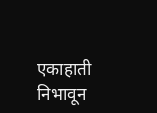एकाहाती निभावून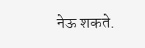नेऊ शकते.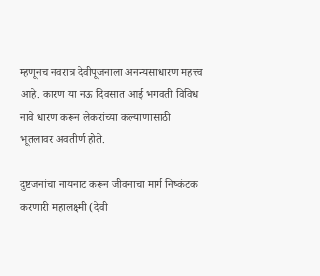म्हणूनच नवरात्र देवीपूजनाला अनन्यसाधारण महत्त्व आहे. कारण या नऊ दिवसात आई भगवती विविध नावे धारण करून लेकरांच्या कल्याणासाठी भूतलावर अवतीर्ण होते.

दुष्टजनांचा नायनाट करून जीवनाचा मार्ग निष्कंटक करणारी महालक्ष्मी (देवी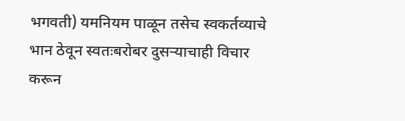भगवती) यमनियम पाळून तसेच स्वकर्तव्याचे भान ठेवून स्वतःबरोबर दुसर्‍याचाही विचार करून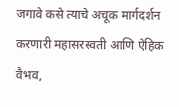जगावे कसे त्याचे अचूक मार्गदर्शन करणारी महासरस्वती आणि ऐहिक वैभव,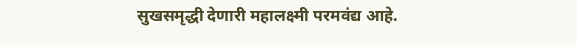सुखसमृद्धी देणारी महालक्ष्मी परमवंद्य आहे.